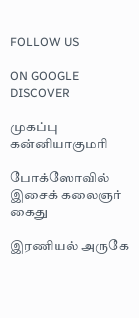FOLLOW US

ON GOOGLE DISCOVER

முகப்பு
கன்னியாகுமரி

போக்ஸோவில் இசைக் கலைஞர் கைது

இரணியல் அருகே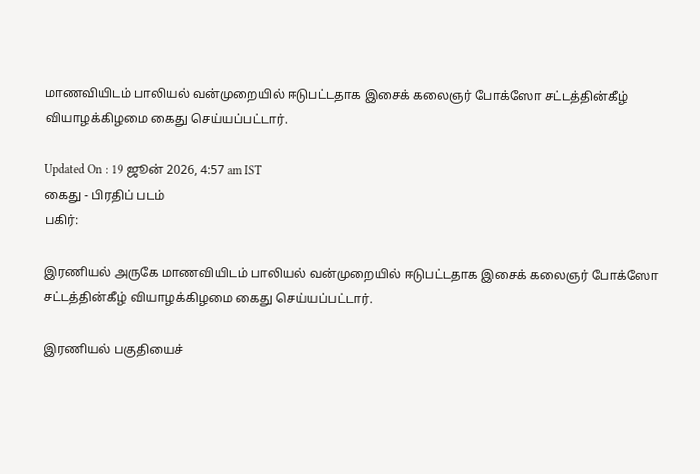மாணவியிடம் பாலியல் வன்முறையில் ஈடுபட்டதாக இசைக் கலைஞர் போக்ஸோ சட்டத்தின்கீழ் வியாழக்கிழமை கைது செய்யப்பட்டார்.

Updated On : 19 ஜூன் 2026, 4:57 am IST
கைது - பிரதிப் படம்
பகிர்:

இரணியல் அருகே மாணவியிடம் பாலியல் வன்முறையில் ஈடுபட்டதாக இசைக் கலைஞர் போக்ஸோ சட்டத்தின்கீழ் வியாழக்கிழமை கைது செய்யப்பட்டார்.

இரணியல் பகுதியைச்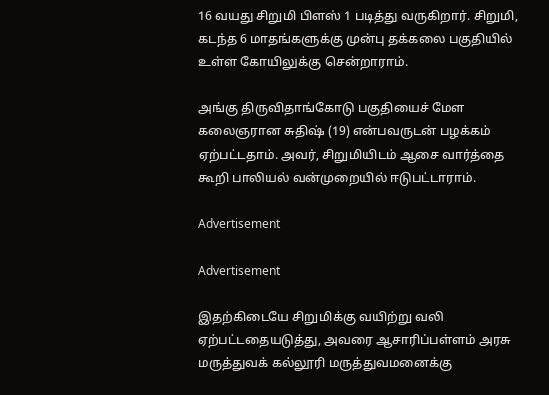16 வயது சிறுமி பிளஸ் 1 படித்து வருகிறார். சிறுமி, கடந்த 6 மாதங்களுக்கு முன்பு தக்கலை பகுதியில் உள்ள கோயிலுக்கு சென்றாராம்.

அங்கு திருவிதாங்கோடு பகுதியைச் மேள கலைஞரான சுதிஷ் (19) என்பவருடன் பழக்கம் ஏற்பட்டதாம். அவர், சிறுமியிடம் ஆசை வார்த்தை கூறி பாலியல் வன்முறையில் ஈடுபட்டாராம்.

Advertisement

Advertisement

இதற்கிடையே சிறுமிக்கு வயிற்று வலி ஏற்பட்டதையடுத்து, அவரை ஆசாரிப்பள்ளம் அரசு மருத்துவக் கல்லூரி மருத்துவமனைக்கு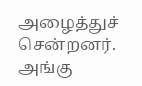அழைத்துச் சென்றனர். அங்கு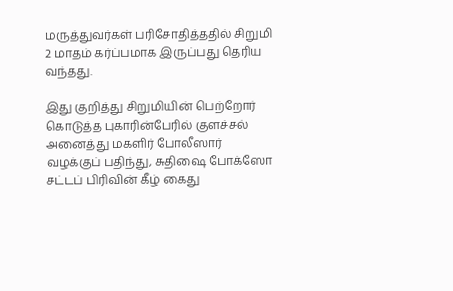மருத்துவர்கள் பரிசோதித்ததில் சிறுமி 2 மாதம் கர்ப்பமாக இருப்பது தெரிய வந்தது.

இது குறித்து சிறுமியின் பெற்றோர் கொடுத்த புகாரின்பேரில் குளச்சல் அனைத்து மகளிர் போலீஸார் வழக்குப் பதிந்து, சுதிஷை போக்ஸோ சட்டப் பிரிவின் கீழ் கைது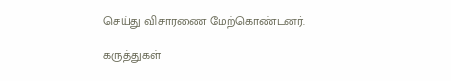செய்து விசாரணை மேற்கொண்டனர்.

கருத்துகள்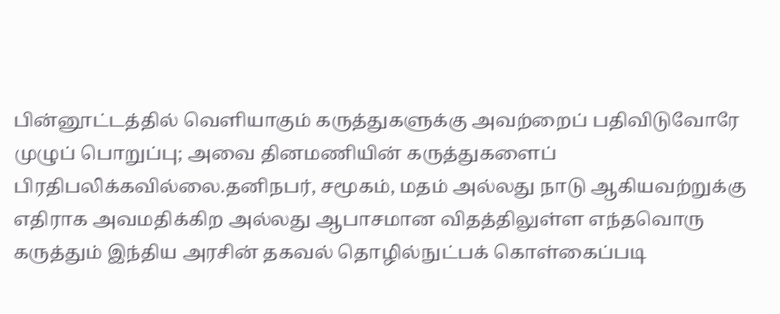பின்னூட்டத்தில் வெளியாகும் கருத்துகளுக்கு அவற்றைப் பதிவிடுவோரே முழுப் பொறுப்பு; அவை தினமணியின் கருத்துகளைப் பிரதிபலிக்கவில்லை.தனிநபர், சமூகம், மதம் அல்லது நாடு ஆகியவற்றுக்கு எதிராக அவமதிக்கிற அல்லது ஆபாசமான விதத்திலுள்ள எந்தவொரு கருத்தும் இந்திய அரசின் தகவல் தொழில்நுட்பக் கொள்கைப்படி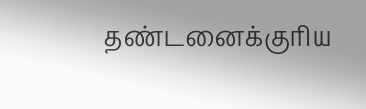தண்டனைக்குரிய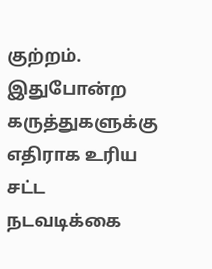குற்றம். இதுபோன்ற கருத்துகளுக்கு எதிராக உரிய சட்ட நடவடிக்கை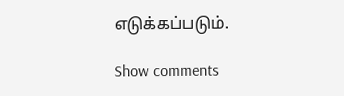எடுக்கப்படும்.

Show comments